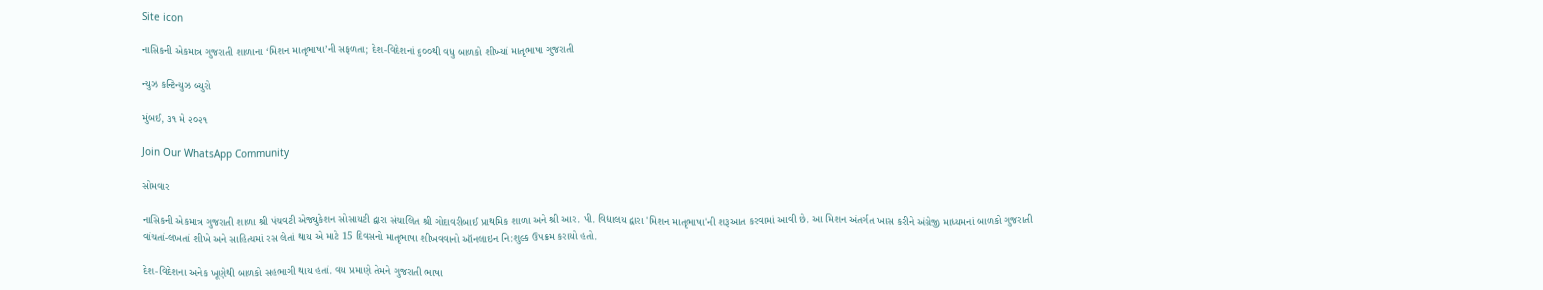Site icon

નાસિકની એકમાત્ર ગુજરાતી શાળાના ‘મિશન માતૃભાષા’ની સફળતા; દેશ-વિદેશનાં ૬૦૦થી વધુ બાળકો શીખ્યાં માતૃભાષા ગુજરાતી

ન્યુઝ કન્ટિન્યુઝ બ્યુરો

મુંબઈ, ૩૧ મે ૨૦૨૧

Join Our WhatsApp Community

સોમવાર

નાસિકની એકમાત્ર ગુજરાતી શાળા શ્રી પંચવટી એજ્યુકેશન સોસાયટી દ્વારા સંચાલિત શ્રી ગોદાવરીબાઈ પ્રાથમિક શાળા અને શ્રી આર. પી. વિદ્યાલય દ્વારા 'મિશન માતૃભાષા'ની શરૂઆત કરવામાં આવી છે. આ મિશન અંતર્ગત ખાસ કરીને અંગ્રેજી માધ્યમનાં બાળકો ગુજરાતી વાંચતાં-લખતાં શીખે અને સાહિત્યમાં રસ લેતાં થાય એ માટે 15 દિવસનો માતૃભાષા શીખવવાનો ઑનલાઇન નિ:શુલ્ક ઉપક્રમ કરાયો હતો.

દેશ-વિદેશના અનેક ખૂણેથી બાળકો સહભાગી થાય હતાં. વય પ્રમાણે તેમને ગુજરાતી ભાષા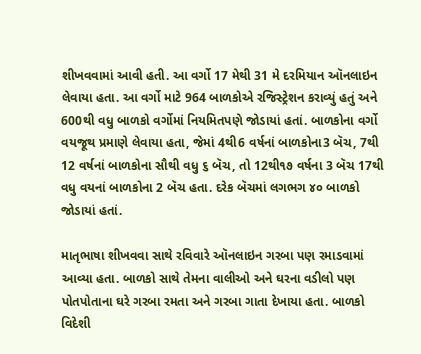શીખવવામાં આવી હતી. આ વર્ગો 17 મેથી 31 મે દરમિયાન ઑનલાઇન લેવાયા હતા. આ વર્ગો માટે 964 બાળકોએ રજિસ્ટ્રેશન કરાવ્યું હતું અને 600થી વધુ બાળકો વર્ગોમાં નિયમિતપણે જોડાયાં હતાં. બાળકોના વર્ગો વયજૂથ પ્રમાણે લેવાયા હતા, જેમાં 4થી6 વર્ષનાં બાળકોના3 બૅચ, 7થી 12 વર્ષનાં બાળકોના સૌથી વધુ ૬ બૅચ, તો 12થી૧૭ વર્ષના 3 બૅચ 17થી વધુ વયનાં બાળકોના 2 બૅચ હતા. દરેક બૅચમાં લગભગ ૪૦ બાળકો જોડાયાં હતાં.

માતૃભાષા શીખવવા સાથે રવિવારે ઑનલાઇન ગરબા પણ રમાડવામાં આવ્યા હતા. બાળકો સાથે તેમના વાલીઓ અને ઘરના વડીલો પણ પોતપોતાના ઘરે ગરબા રમતા અને ગરબા ગાતા દેખાયા હતા. બાળકો વિદેશી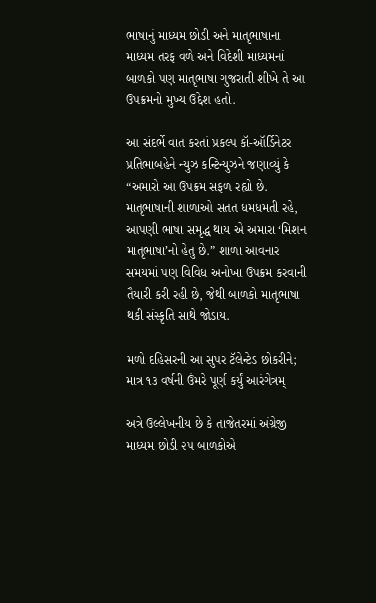ભાષાનું માધ્યમ છોડી અને માતૃભાષાના માધ્યમ તરફ વળે અને વિદેશી માધ્યમનાં બાળકો પણ માતૃભાષા ગુજરાતી શીખે તે આ ઉપક્રમનો મુખ્ય ઉદ્દેશ હતો.

આ સંદર્ભે વાત કરતાં પ્રકલ્પ કૉ-ઑર્ડિનેટર પ્રતિભાબહેને ન્યુઝ કન્ટિન્યુઝને જણાવ્યું કે “અમારો આ ઉપક્રમ સફળ રહ્યો છે. માતૃભાષાની શાળાઓ સતત ધમધમતી રહે, આપણી ભાષા સમૃદ્ધ થાય એ અમારા ‘મિશન માતૃભાષા’નો હેતુ છે.” શાળા આવનાર સમયમાં પણ વિવિધ અનોખા ઉપક્રમ કરવાની તૈયારી કરી રહી છે, જેથી બાળકો માતૃભાષા થકી સંસ્કૃતિ સાથે જોડાય.

મળો દહિસરની આ સુપર ટૅલેન્ટેડ છોકરીને; માત્ર ૧૩ વર્ષની ઉંમરે પૂર્ણ કર્યું આરંગેત્રમ્

અત્રે ઉલ્લેખનીય છે કે તાજેતરમાં અંગ્રેજી માધ્યમ છોડી ૨૫ બાળકોએ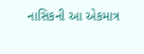નાસિકની આ એકમાત્ર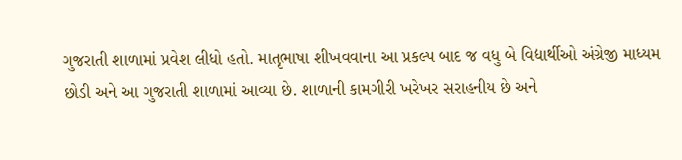ગુજરાતી શાળામાં પ્રવેશ લીધો હતો. માતૃભાષા શીખવવાના આ પ્રકલ્પ બાદ જ વધુ બે વિદ્યાર્થીઓ અંગ્રેજી માધ્યમ છોડી અને આ ગુજરાતી શાળામાં આવ્યા છે. શાળાની કામગીરી ખરેખર સરાહનીય છે અને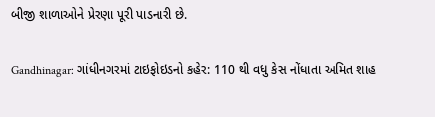બીજી શાળાઓને પ્રેરણા પૂરી પાડનારી છે.

Gandhinagar: ગાંધીનગરમાં ટાઇફોઇડનો કહેર: 110 થી વધુ કેસ નોંધાતા અમિત શાહ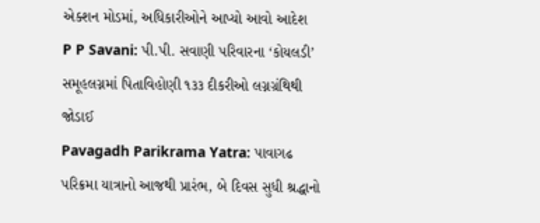એક્શન મોડમાં, અધિકારીઓને આપ્યો આવો આદેશ
P P Savani: પી.પી. સવાણી પરિવારના ‘કોયલડી’ સમૂહલગ્નમાં પિતાવિહોણી ૧૩૩ દીકરીઓ લગ્નગ્રંથિથી જોડાઈ
Pavagadh Parikrama Yatra: પાવાગઢ પરિક્રમા યાત્રાનો આજથી પ્રારંભ, બે દિવસ સુધી શ્રદ્ધાનો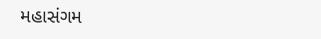મહાસંગમ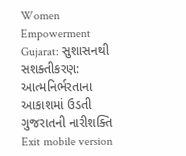Women Empowerment Gujarat: સુશાસનથી સશક્તીકરણ: આત્મનિર્ભરતાના આકાશમાં ઉડતી ગુજરાતની નારીશક્તિ
Exit mobile version